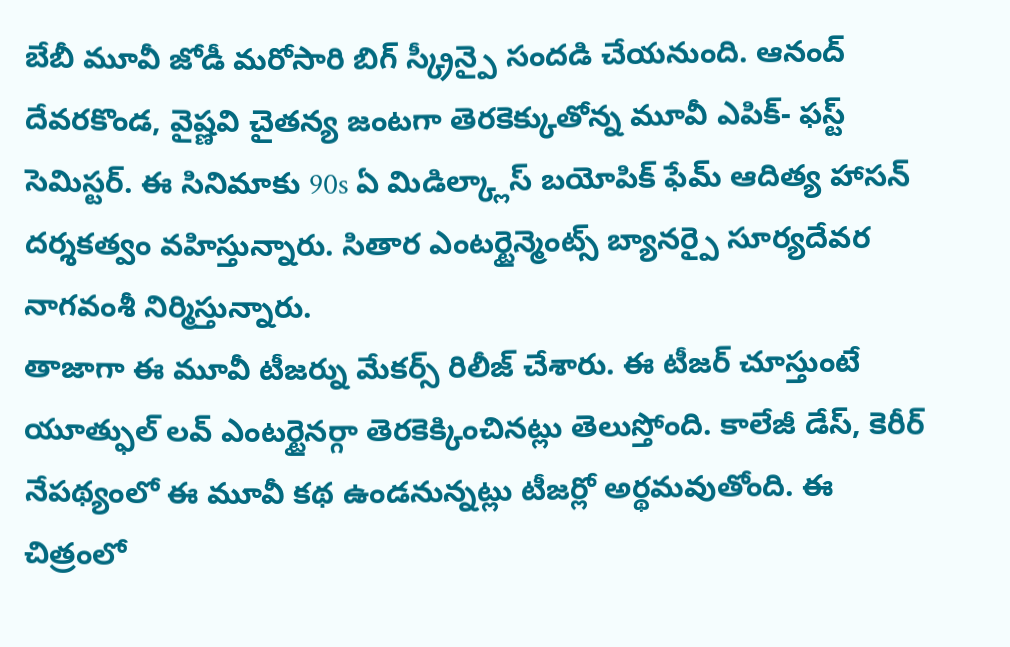బేబీ మూవీ జోడీ మరోసారి బిగ్ స్క్రీన్పై సందడి చేయనుంది. ఆనంద్ దేవరకొండ, వైష్ణవి చైతన్య జంటగా తెరకెక్కుతోన్న మూవీ ఎపిక్- ఫస్ట్ సెమిస్టర్. ఈ సినిమాకు 90s ఏ మిడిల్క్లాస్ బయోపిక్ ఫేమ్ ఆదిత్య హాసన్ దర్శకత్వం వహిస్తున్నారు. సితార ఎంటర్టైన్మెంట్స్ బ్యానర్పై సూర్యదేవర నాగవంశీ నిర్మిస్తున్నారు.
తాజాగా ఈ మూవీ టీజర్ను మేకర్స్ రిలీజ్ చేశారు. ఈ టీజర్ చూస్తుంటే యూత్ఫుల్ లవ్ ఎంటర్టైనర్గా తెరకెక్కించినట్లు తెలుస్తోంది. కాలేజీ డేస్, కెరీర్ నేపథ్యంలో ఈ మూవీ కథ ఉండనున్నట్లు టీజర్లో అర్థమవుతోంది. ఈ చిత్రంలో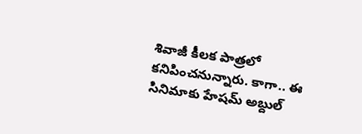శివాజీ కీలక పాత్రలో కనిపించనున్నారు. కాగా.. ఈ సినిమాకు హేషమ్ అబ్దుల్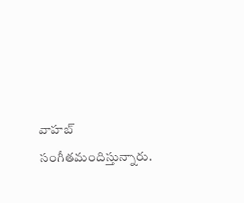వాహబ్ సంగీతమందిస్తున్నారు.